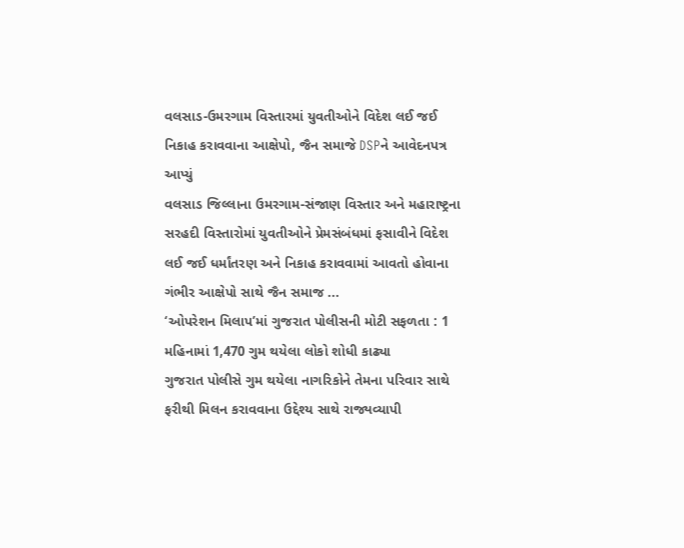વલસાડ-ઉમરગામ વિસ્તારમાં યુવતીઓને વિદેશ લઈ જઈ નિકાહ કરાવવાના આક્ષેપો, જૈન સમાજે DSPને આવેદનપત્ર આપ્યું
વલસાડ જિલ્લાના ઉમરગામ-સંજાણ વિસ્તાર અને મહારાષ્ટ્રના સરહદી વિસ્તારોમાં યુવતીઓને પ્રેમસંબંધમાં ફસાવીને વિદેશ લઈ જઈ ધર્માંતરણ અને નિકાહ કરાવવામાં આવતો હોવાના ગંભીર આક્ષેપો સાથે જૈન સમાજ ...
‘ઓપરેશન મિલાપ’માં ગુજરાત પોલીસની મોટી સફળતા : 1 મહિનામાં 1,470 ગુમ થયેલા લોકો શોધી કાઢ્યા
ગુજરાત પોલીસે ગુમ થયેલા નાગરિકોને તેમના પરિવાર સાથે ફરીથી મિલન કરાવવાના ઉદ્દેશ્ય સાથે રાજ્યવ્યાપી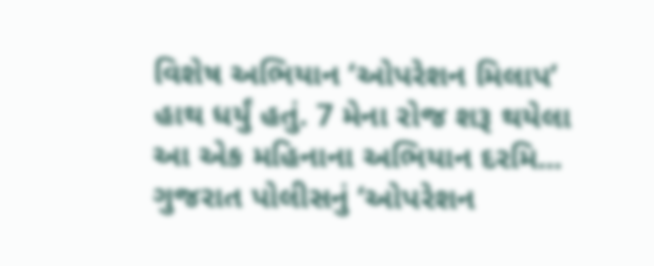વિશેષ અભિયાન ‘ઓપરેશન મિલાપ’ હાથ ધર્યું હતું. 7 મેના રોજ શરૂ થયેલા આ એક મહિનાના અભિયાન દરમિ...
ગુજરાત પોલીસનું ‘ઓપરેશન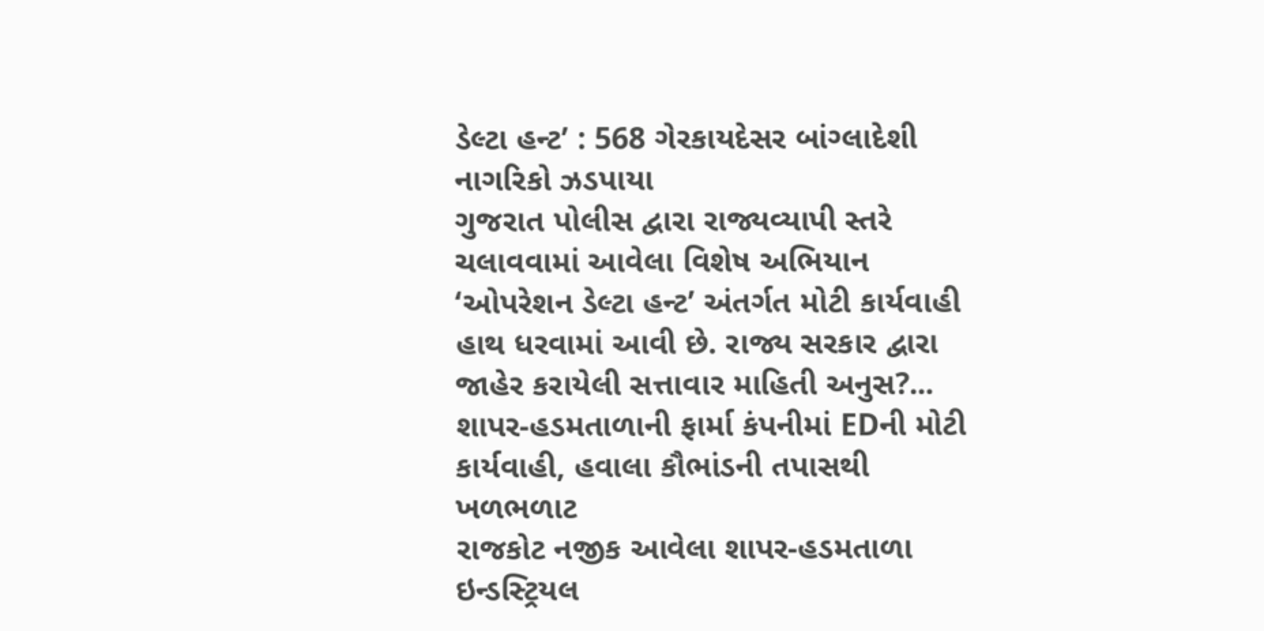ડેલ્ટા હન્ટ’ : 568 ગેરકાયદેસર બાંગ્લાદેશી નાગરિકો ઝડપાયા
ગુજરાત પોલીસ દ્વારા રાજ્યવ્યાપી સ્તરે ચલાવવામાં આવેલા વિશેષ અભિયાન ‘ઓપરેશન ડેલ્ટા હન્ટ’ અંતર્ગત મોટી કાર્યવાહી હાથ ધરવામાં આવી છે. રાજ્ય સરકાર દ્વારા જાહેર કરાયેલી સત્તાવાર માહિતી અનુસ?...
શાપર-હડમતાળાની ફાર્મા કંપનીમાં EDની મોટી કાર્યવાહી, હવાલા કૌભાંડની તપાસથી ખળભળાટ
રાજકોટ નજીક આવેલા શાપર-હડમતાળા ઇન્ડસ્ટ્રિયલ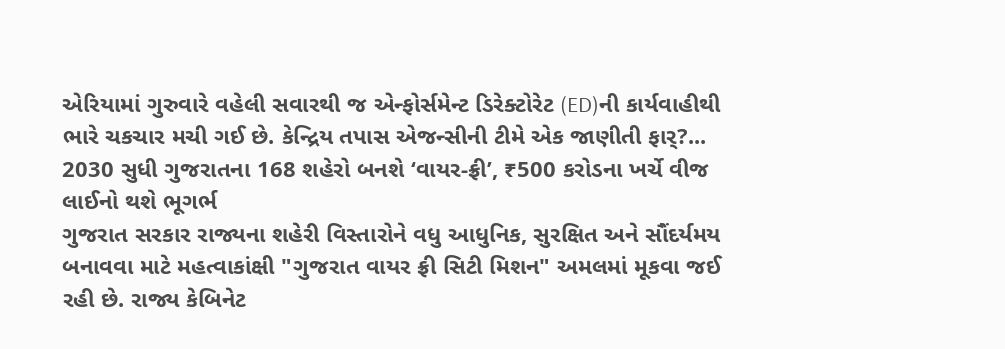એરિયામાં ગુરુવારે વહેલી સવારથી જ એન્ફોર્સમેન્ટ ડિરેક્ટોરેટ (ED)ની કાર્યવાહીથી ભારે ચકચાર મચી ગઈ છે. કેન્દ્રિય તપાસ એજન્સીની ટીમે એક જાણીતી ફાર્?...
2030 સુધી ગુજરાતના 168 શહેરો બનશે ‘વાયર-ફ્રી’, ₹500 કરોડના ખર્ચે વીજ લાઈનો થશે ભૂગર્ભ
ગુજરાત સરકાર રાજ્યના શહેરી વિસ્તારોને વધુ આધુનિક, સુરક્ષિત અને સૌંદર્યમય બનાવવા માટે મહત્વાકાંક્ષી "ગુજરાત વાયર ફ્રી સિટી મિશન" અમલમાં મૂકવા જઈ રહી છે. રાજ્ય કેબિનેટ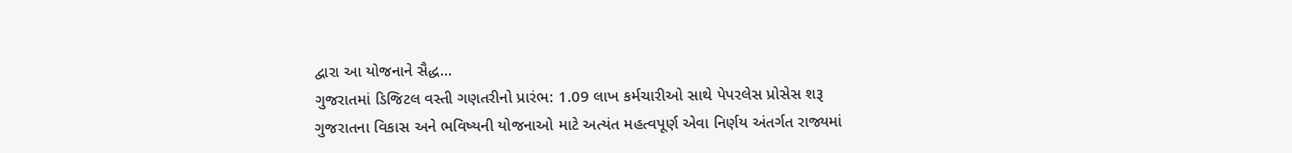દ્વારા આ યોજનાને સૈદ્ધ...
ગુજરાતમાં ડિજિટલ વસ્તી ગણતરીનો પ્રારંભ: 1.09 લાખ કર્મચારીઓ સાથે પેપરલેસ પ્રોસેસ શરૂ
ગુજરાતના વિકાસ અને ભવિષ્યની યોજનાઓ માટે અત્યંત મહત્વપૂર્ણ એવા નિર્ણય અંતર્ગત રાજ્યમાં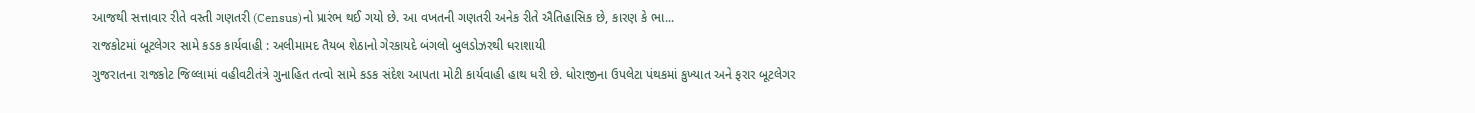આજથી સત્તાવાર રીતે વસ્તી ગણતરી (Census)નો પ્રારંભ થઈ ગયો છે. આ વખતની ગણતરી અનેક રીતે ઐતિહાસિક છે, કારણ કે ભા...
રાજકોટમાં બૂટલેગર સામે કડક કાર્યવાહી : અલીમામદ તૈયબ શેઠાનો ગેરકાયદે બંગલો બુલડોઝરથી ધરાશાયી
ગુજરાતના રાજકોટ જિલ્લામાં વહીવટીતંત્રે ગુનાહિત તત્વો સામે કડક સંદેશ આપતા મોટી કાર્યવાહી હાથ ધરી છે. ધોરાજીના ઉપલેટા પંથકમાં કુખ્યાત અને ફરાર બૂટલેગર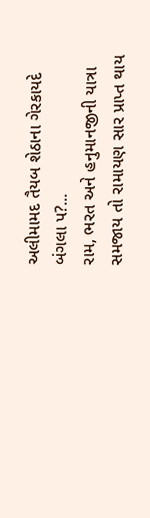અલીમામદ તૈયબ શેઠાના ગેરકાયદે બંગલા પ?...
રામ, ભરત અને હનુમાનજીની યાત્રા સમજાય તો રામાયણ સાર પ્રાપ્ત થાય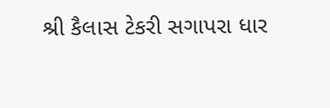શ્રી કૈલાસ ટેકરી સગાપરા ધાર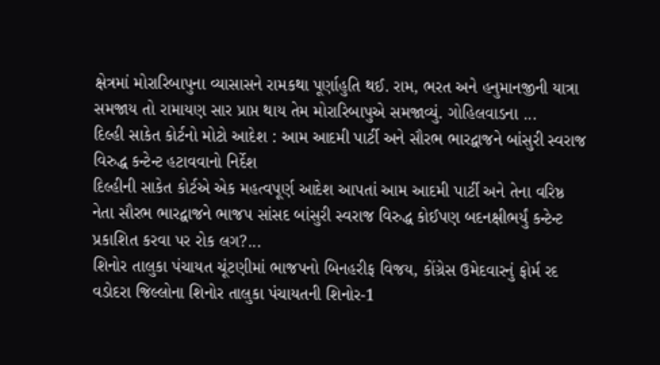ક્ષેત્રમાં મોરારિબાપુના વ્યાસાસને રામકથા પૂર્ણાહુતિ થઈ. રામ, ભરત અને હનુમાનજીની યાત્રા સમજાય તો રામાયણ સાર પ્રાપ્ત થાય તેમ મોરારિબાપુએ સમજાવ્યું. ગોહિલવાડના ...
દિલ્હી સાકેત કોર્ટનો મોટો આદેશ : આમ આદમી પાર્ટી અને સૌરભ ભારદ્વાજને બાંસુરી સ્વરાજ વિરુદ્ધ કન્ટેન્ટ હટાવવાનો નિર્દેશ
દિલ્હીની સાકેત કોર્ટએ એક મહત્વપૂર્ણ આદેશ આપતાં આમ આદમી પાર્ટી અને તેના વરિષ્ઠ નેતા સૌરભ ભારદ્વાજને ભાજપ સાંસદ બાંસુરી સ્વરાજ વિરુદ્ધ કોઈપણ બદનક્ષીભર્યું કન્ટેન્ટ પ્રકાશિત કરવા પર રોક લગ?...
શિનોર તાલુકા પંચાયત ચૂંટણીમાં ભાજપનો બિનહરીફ વિજય, કોંગ્રેસ ઉમેદવારનું ફોર્મ રદ
વડોદરા જિલ્લોના શિનોર તાલુકા પંચાયતની શિનોર-1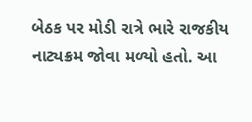બેઠક પર મોડી રાત્રે ભારે રાજકીય નાટ્યક્રમ જોવા મળ્યો હતો. આ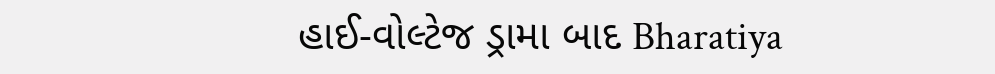હાઈ-વોલ્ટેજ ડ્રામા બાદ Bharatiya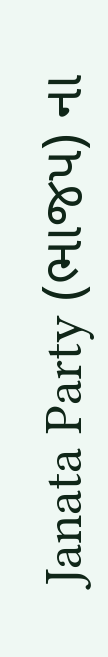Janata Party (ભાજપ) ના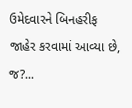ઉમેદવારને બિનહરીફ જાહેર કરવામાં આવ્યા છે, જ?...